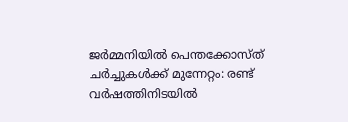ജര്‍മ്മനിയില്‍ പെന്തക്കോസ്ത് ചര്‍ച്ചുകള്‍ക്ക് മുന്നേറ്റം: രണ്ട് വര്‍ഷത്തിനിടയില്‍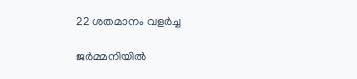22 ശതമാനം വളര്‍ച്ച

ജര്‍മ്മനിയില്‍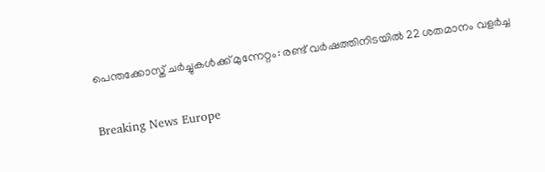പെന്തക്കോസ്ത് ചര്‍ച്ചുകള്‍ക്ക് മുന്നേറ്റം: രണ്ട് വര്‍ഷത്തിനിടയില്‍ 22 ശതമാനം വളര്‍ച്ച

Breaking News Europe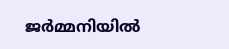ജര്‍മ്മനിയില്‍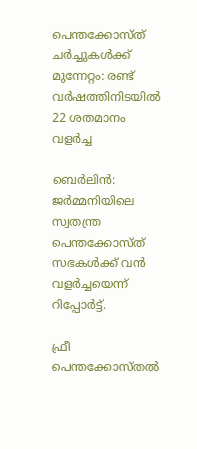പെന്തക്കോസ്ത് ചര്‍ച്ചുകള്‍ക്ക് മുന്നേറ്റം: രണ്ട് വര്‍ഷത്തിനിടയില്‍ 22 ശതമാനം വളര്‍ച്ച

ബെര്‍ലിന്‍: ജര്‍മ്മനിയിലെ സ്വതന്ത്ര പെന്തക്കോസ്ത് സഭകള്‍ക്ക് വന്‍ വളര്‍ച്ചയെന്ന് റിപ്പോര്‍ട്ട്.

ഫ്രീ പെന്തക്കോസ്തല്‍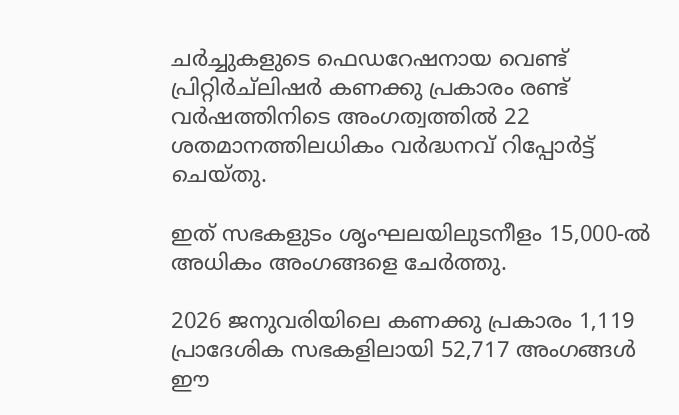ചര്‍ച്ചുകളുടെ ഫെഡറേഷനായ വെണ്ട് പ്രിറ്റിര്‍ച്ലിഷര്‍ കണക്കു പ്രകാരം രണ്ട് വര്‍ഷത്തിനിടെ അംഗത്വത്തില്‍ 22 ശതമാനത്തിലധികം വര്‍ദ്ധനവ് റിപ്പോര്‍ട്ട് ചെയ്തു.

ഇത് സഭകളുടം ശൃംഘലയിലുടനീളം 15,000-ല്‍ അധികം അംഗങ്ങളെ ചേര്‍ത്തു.

2026 ജനുവരിയിലെ കണക്കു പ്രകാരം 1,119 പ്രാദേശിക സഭകളിലായി 52,717 അംഗങ്ങള്‍ ഈ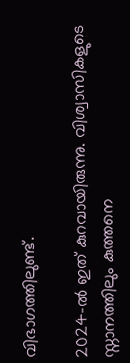വിഭാഗത്തിലുണ്ട്.

2024-ല്‍ ഇത് കുറവായിരുന്നു. വിശ്വാസികളുടെ സ്നാനത്തിലും കുത്തനെ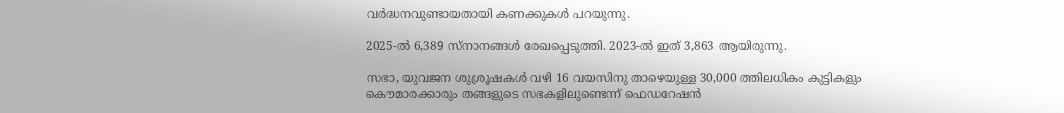വര്‍ദ്ധനവുണ്ടായതായി കണക്കുകള്‍ പറയുന്നു.

2025-ല്‍ 6,389 സ്നാനങ്ങള്‍ രേഖപ്പെടുത്തി. 2023-ല്‍ ഇത് 3,863 ആയിരുന്നു.

സഭാ, യുവജന ശുശ്രൂഷകള്‍ വഴി 16 വയസിനു താഴെയുള്ള 30,000 ത്തിലധികം കുട്ടികളും കൌമാരക്കാരും തങ്ങളുടെ സഭകളിലുണ്ടെന്ന് ഫെഡറേഷന്‍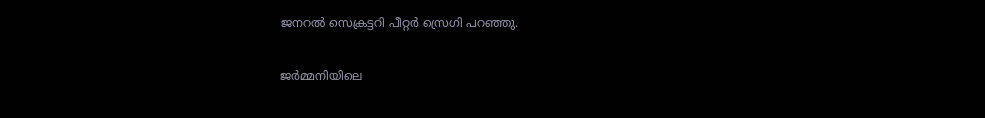ജനറല്‍ സെക്രട്ടറി പീറ്റര്‍ സ്രെഗി പറഞ്ഞു.

ജര്‍മ്മനിയിലെ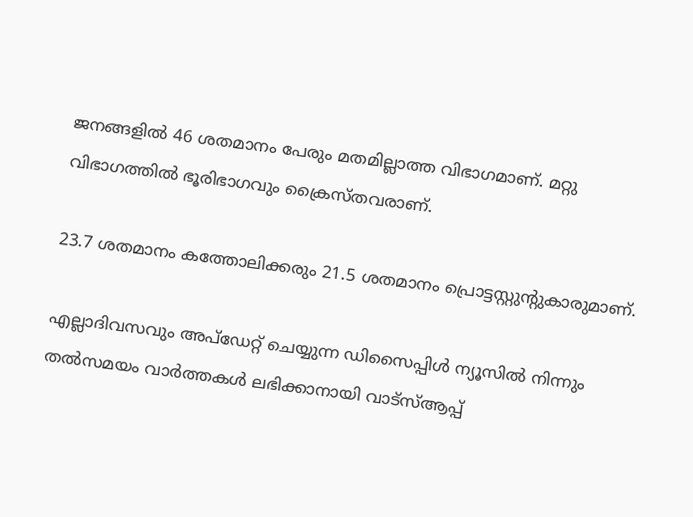ജനങ്ങളില്‍ 46 ശതമാനം പേരും മതമില്ലാത്ത വിഭാഗമാണ്. മറ്റു വിഭാഗത്തില്‍ ഭൂരിഭാഗവും ക്രൈസ്തവരാണ്.

23.7 ശതമാനം കത്തോലിക്കരും 21.5 ശതമാനം പ്രൊട്ടസ്റ്റുന്റുകാരുമാണ്.

എല്ലാദിവസവും അപ്ഡേറ്റ് ചെയ്യുന്ന ഡിസൈപ്പിൾ ന്യൂസിൽ നിന്നും തൽസമയം വാർത്തകൾ ലഭിക്കാനായി വാട്സ്ആപ്പ്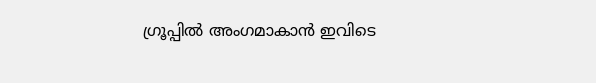ഗ്രൂപ്പിൽ അംഗമാകാൻ ഇവിടെ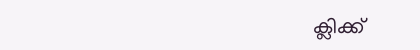ക്ലിക്ക്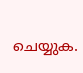ചെയ്യുക.